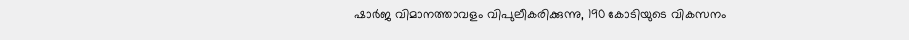ഷാര്‍ജ വിമാനത്താവളം വിപുലീകരിക്കുന്നു, 190 കോടിയുടെ വികസനം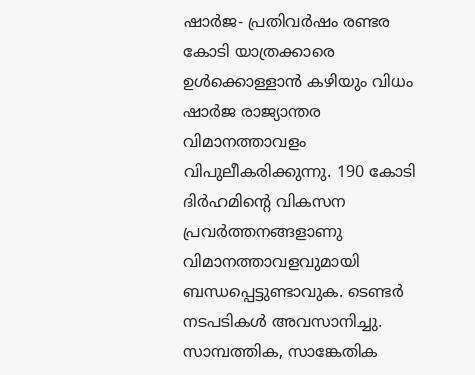ഷാര്‍ജ- പ്രതിവര്‍ഷം രണ്ടര കോടി യാത്രക്കാരെ ഉള്‍ക്കൊള്ളാന്‍ കഴിയും വിധം ഷാര്‍ജ രാജ്യാന്തര വിമാനത്താവളം വിപുലീകരിക്കുന്നു. 190 കോടി ദിര്‍ഹമിന്റെ വികസന പ്രവര്‍ത്തനങ്ങളാണു വിമാനത്താവളവുമായി ബന്ധപ്പെട്ടുണ്ടാവുക. ടെണ്ടര്‍ നടപടികള്‍ അവസാനിച്ചു.
സാമ്പത്തിക, സാങ്കേതിക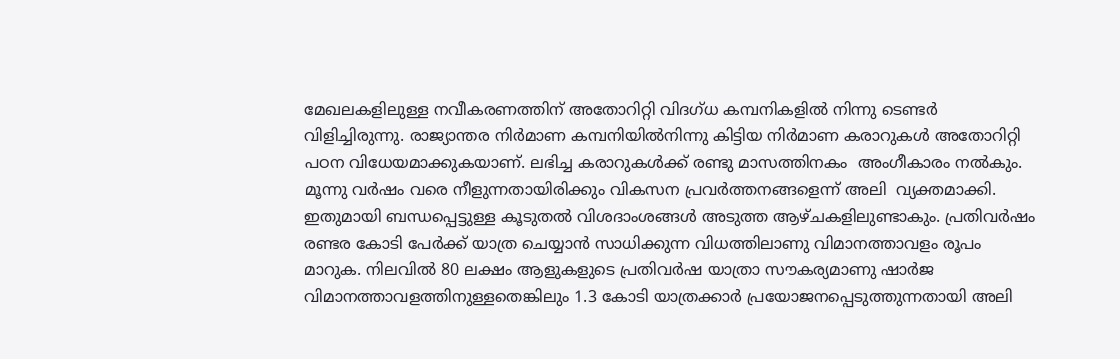മേഖലകളിലുള്ള നവീകരണത്തിന് അതോറിറ്റി വിദഗ്ധ കമ്പനികളില്‍ നിന്നു ടെണ്ടര്‍ വിളിച്ചിരുന്നു. രാജ്യാന്തര നിര്‍മാണ കമ്പനിയില്‍നിന്നു കിട്ടിയ നിര്‍മാണ കരാറുകള്‍ അതോറിറ്റി പഠന വിധേയമാക്കുകയാണ്. ലഭിച്ച കരാറുകള്‍ക്ക് രണ്ടു മാസത്തിനകം  അംഗീകാരം നല്‍കും. മൂന്നു വര്‍ഷം വരെ നീളുന്നതായിരിക്കും വികസന പ്രവര്‍ത്തനങ്ങളെന്ന് അലി  വ്യക്തമാക്കി. ഇതുമായി ബന്ധപ്പെട്ടുള്ള കൂടുതല്‍ വിശദാംശങ്ങള്‍ അടുത്ത ആഴ്ചകളിലുണ്ടാകും. പ്രതിവര്‍ഷം
രണ്ടര കോടി പേര്‍ക്ക് യാത്ര ചെയ്യാന്‍ സാധിക്കുന്ന വിധത്തിലാണു വിമാനത്താവളം രൂപം മാറുക. നിലവില്‍ 80 ലക്ഷം ആളുകളുടെ പ്രതിവര്‍ഷ യാത്രാ സൗകര്യമാണു ഷാര്‍ജ വിമാനത്താവളത്തിനുള്ളതെങ്കിലും 1.3 കോടി യാത്രക്കാര്‍ പ്രയോജനപ്പെടുത്തുന്നതായി അലി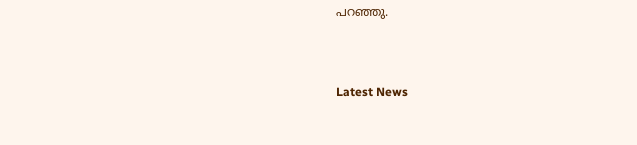പറഞ്ഞു.



Latest News